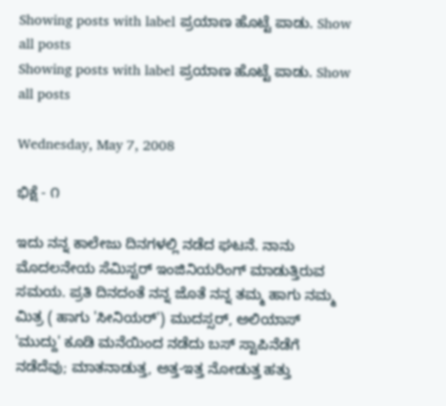Showing posts with label ಪ್ರಯಾಣ ಹೊಟ್ಟೆ ಪಾಡು. Show all posts
Showing posts with label ಪ್ರಯಾಣ ಹೊಟ್ಟೆ ಪಾಡು. Show all posts

Wednesday, May 7, 2008

ಭಿಕ್ಷೆ - ೧

ಇದು ನನ್ನ ಕಾಲೇಜು ದಿನಗಳಲ್ಲಿ ನಡೆದ ಘಟನೆ. ನಾನು ಮೊದಲನೇಯ ಸೆಮಿಸ್ಟರ್ ಇಂಜಿನಿಯರಿಂಗ್ ಮಾಡುತ್ತಿರುವ ಸಮಯ. ಪ್ರತಿ ದಿನದಂತೆ ನನ್ನ ಜೊತೆ ನನ್ನ ತಮ್ಮ ಹಾಗು ನಮ್ಮ ಮಿತ್ರ ( ಹಾಗು 'ಸೀನಿಯರ್') ಮುದಸ್ಸರ್, ಅಲಿಯಾಸ್ 'ಮುದ್ದು' ಕೂಡಿ ಮನೆಯಿಂದ ನಡೆದು ಬಸ್ ಸ್ಟಾಪಿನೆಡೆಗೆ ನಡೆದೆವು; ಮಾತನಾಡುತ್ತ, ಅತ್ತ-ಇತ್ತ ನೋಡುತ್ತ ಹತ್ತು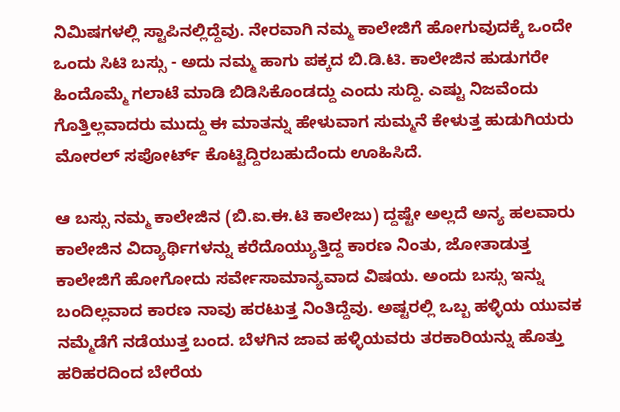ನಿಮಿಷಗಳಲ್ಲಿ ಸ್ಟಾಪಿನಲ್ಲಿದ್ದೆವು. ನೇರವಾಗಿ ನಮ್ಮ ಕಾಲೇಜಿಗೆ ಹೋಗುವುದಕ್ಕೆ ಒಂದೇ ಒಂದು ಸಿಟಿ ಬಸ್ಸು - ಅದು ನಮ್ಮ ಹಾಗು ಪಕ್ಕದ ಬಿ.ಡಿ.ಟಿ. ಕಾಲೇಜಿನ ಹುಡುಗರೇ ಹಿಂದೊಮ್ಮೆ ಗಲಾಟೆ ಮಾಡಿ ಬಿಡಿಸಿಕೊಂಡದ್ದು ಎಂದು ಸುದ್ದಿ. ಎಷ್ಟು ನಿಜವೆಂದು ಗೊತ್ತಿಲ್ಲವಾದರು ಮುದ್ದು ಈ ಮಾತನ್ನು ಹೇಳುವಾಗ ಸುಮ್ಮನೆ ಕೇಳುತ್ತ ಹುಡುಗಿಯರು ಮೋರಲ್ ಸಪೋರ್ಟ್ ಕೊಟ್ಟಿದ್ದಿರಬಹುದೆಂದು ಊಹಿಸಿದೆ.

ಆ ಬಸ್ಸು ನಮ್ಮ ಕಾಲೇಜಿನ (ಬಿ.ಐ.ಈ.ಟಿ ಕಾಲೇಜು) ದ್ದಷ್ಟೇ ಅಲ್ಲದೆ ಅನ್ಯ ಹಲವಾರು ಕಾಲೇಜಿನ ವಿದ್ಯಾರ್ಥಿಗಳನ್ನು ಕರೆದೊಯ್ಯುತ್ತಿದ್ದ ಕಾರಣ ನಿಂತು, ಜೋತಾಡುತ್ತ ಕಾಲೇಜಿಗೆ ಹೋಗೋದು ಸರ್ವೇಸಾಮಾನ್ಯವಾದ ವಿಷಯ. ಅಂದು ಬಸ್ಸು ಇನ್ನು ಬಂದಿಲ್ಲವಾದ ಕಾರಣ ನಾವು ಹರಟುತ್ತ ನಿಂತಿದ್ದೆವು. ಅಷ್ಟರಲ್ಲಿ ಒಬ್ಬ ಹಳ್ಳಿಯ ಯುವಕ ನಮ್ಮೆಡೆಗೆ ನಡೆಯುತ್ತ ಬಂದ. ಬೆಳಗಿನ ಜಾವ ಹಳ್ಳಿಯವರು ತರಕಾರಿಯನ್ನು ಹೊತ್ತು ಹರಿಹರದಿಂದ ಬೇರೆಯ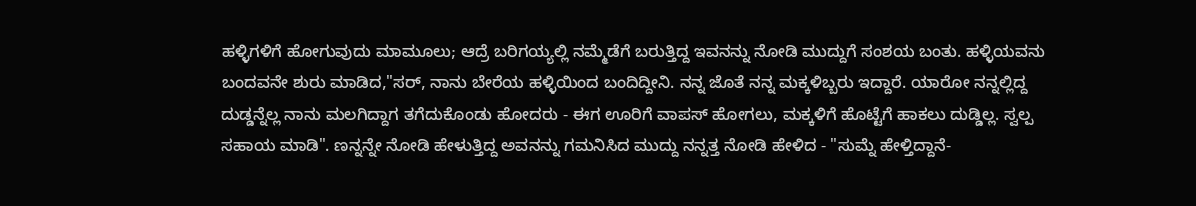ಹಳ್ಳಿಗಳಿಗೆ ಹೋಗುವುದು ಮಾಮೂಲು; ಆದ್ರೆ ಬರಿಗಯ್ಯಲ್ಲಿ ನಮ್ಮೆಡೆಗೆ ಬರುತ್ತಿದ್ದ ಇವನನ್ನು ನೋಡಿ ಮುದ್ದುಗೆ ಸಂಶಯ ಬಂತು. ಹಳ್ಳಿಯವನು ಬಂದವನೇ ಶುರು ಮಾಡಿದ,"ಸರ್, ನಾನು ಬೇರೆಯ ಹಳ್ಳಿಯಿಂದ ಬಂದಿದ್ದೀನಿ. ನನ್ನ ಜೊತೆ ನನ್ನ ಮಕ್ಕಳಿಬ್ಬರು ಇದ್ದಾರೆ. ಯಾರೋ ನನ್ನಲ್ಲಿದ್ದ ದುಡ್ಡನ್ನೆಲ್ಲ ನಾನು ಮಲಗಿದ್ದಾಗ ತಗೆದುಕೊಂಡು ಹೋದರು - ಈಗ ಊರಿಗೆ ವಾಪಸ್ ಹೋಗಲು, ಮಕ್ಕಳಿಗೆ ಹೊಟ್ಟೆಗೆ ಹಾಕಲು ದುಡ್ಡಿಲ್ಲ. ಸ್ವಲ್ಪ ಸಹಾಯ ಮಾಡಿ". ಣನ್ನನ್ನೇ ನೋಡಿ ಹೇಳುತ್ತಿದ್ದ ಅವನನ್ನು ಗಮನಿಸಿದ ಮುದ್ದು ನನ್ನತ್ತ ನೋಡಿ ಹೇಳಿದ - "ಸುಮ್ನೆ ಹೇಳ್ತಿದ್ದಾನೆ-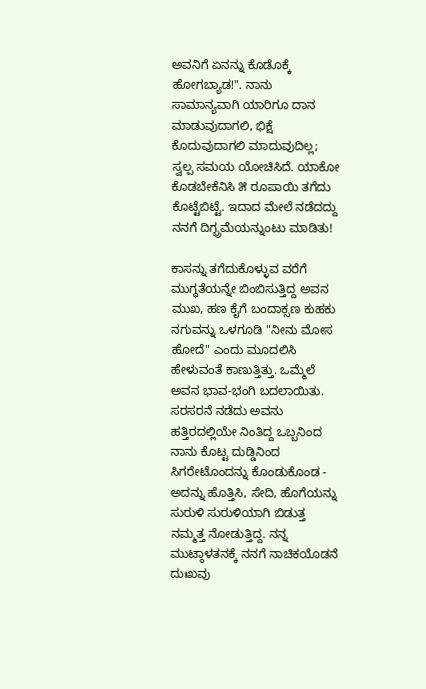ಅವನಿಗೆ ಏನನ್ನು ಕೊಡೊಕ್ಕೆ ಹೋಗಬ್ಯಾಡ!". ನಾನು ಸಾಮಾನ್ಯವಾಗಿ ಯಾರಿಗೂ ದಾನ ಮಾಡುವುದಾಗಲಿ, ಭಿಕ್ಷೆ ಕೊದುವುದಾಗಲಿ ಮಾದುವುದಿಲ್ಲ; ಸ್ವಲ್ಪ ಸಮಯ ಯೋಚಿಸಿದೆ. ಯಾಕೋ ಕೊಡಬೇಕೆನಿಸಿ ೫ ರೂಪಾಯಿ ತಗೆದು ಕೊಟ್ಟೆಬಿಟ್ಟೆ. ಇದಾದ ಮೇಲೆ ನಡೆದದ್ದು ನನಗೆ ದಿಗ್ಭ್ರಮೆಯನ್ನುಂಟು ಮಾಡಿತು!

ಕಾಸನ್ನು ತಗೆದುಕೊಳ್ಳುವ ವರೆಗೆ ಮುಗ್ಧತೆಯನ್ನೇ ಬಿಂಬಿಸುತ್ತಿದ್ದ ಅವನ ಮುಖ, ಹಣ ಕೈಗೆ ಬಂದಾಕ್ಸಣ ಕುಹಕು ನಗುವನ್ನು ಒಳಗೂಡಿ "ನೀನು ಮೋಸ ಹೋದೆ" ಎಂದು ಮೂದಲಿಸಿ ಹೇಳುವಂತೆ ಕಾಣುತ್ತಿತ್ತು. ಒಮ್ಮೆಲೆ ಅವನ ಭಾವ-ಭಂಗಿ ಬದಲಾಯಿತು. ಸರಸರನೆ ನಡೆದು ಅವನು ಹತ್ತಿರದಲ್ಲಿಯೇ ನಿಂತಿದ್ದ ಒಬ್ಬನಿಂದ ನಾನು ಕೊಟ್ಟ ದುಡ್ಡಿನಿಂದ ಸಿಗರೇಟೊಂದನ್ನು ಕೊಂಡುಕೊಂಡ - ಅದನ್ನು ಹೊತ್ತಿಸಿ, ಸೇದಿ, ಹೊಗೆಯನ್ನು ಸುರುಳಿ ಸುರುಳಿಯಾಗಿ ಬಿಡುತ್ತ ನಮ್ಮತ್ತ ನೋಡುತ್ತಿದ್ದ. ನನ್ನ ಮುಟ್ಠಾಳತನಕ್ಕೆ ನನಗೆ ನಾಚಿಕಯೊಡನೆ ದುಃಖವು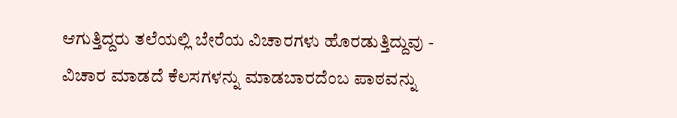ಆಗುತ್ತಿದ್ದರು ತಲೆಯಲ್ಲಿ ಬೇರೆಯ ವಿಚಾರಗಳು ಹೊರಡುತ್ತಿದ್ದುವು - ವಿಚಾರ ಮಾಡದೆ ಕೆಲಸಗಳನ್ನು ಮಾಡಬಾರದೆಂಬ ಪಾಠವನ್ನು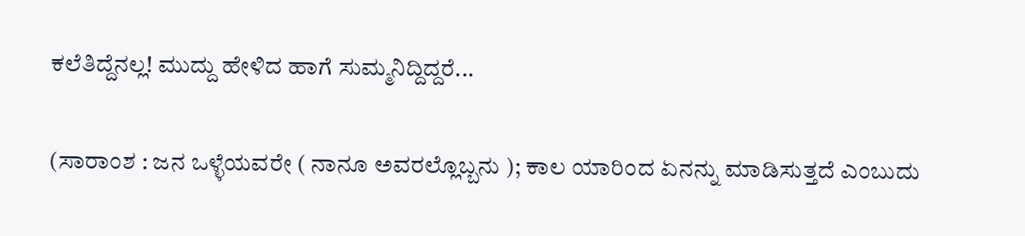ಕಲೆತಿದ್ದೆನಲ್ಲ! ಮುದ್ದು ಹೇಳಿದ ಹಾಗೆ ಸುಮ್ಮನಿದ್ದಿದ್ದರೆ...

(ಸಾರಾಂಶ : ಜನ ಒಳ್ಳೆಯವರೇ ( ನಾನೂ ಅವರಲ್ಲೊಬ್ಬನು ); ಕಾಲ ಯಾರಿಂದ ಏನನ್ನು ಮಾಡಿಸುತ್ತದೆ ಎಂಬುದು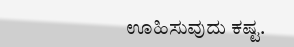ಊಹಿಸುವುದು ಕಷ್ಟ.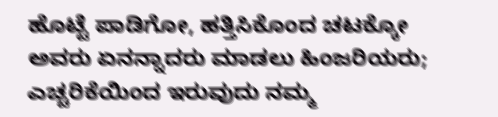ಹೊಟ್ಟೆ ಪಾಡಿಗೋ, ಹತ್ತಿಸಿಕೊಂದ ಚಟಕ್ಕೋ ಅವರು ಏನನ್ನಾದರು ಮಾಡಲು ಹಿಂಜರಿಯರು; ಎಚ್ಚರಿಕೆಯಿಂದ ಇರುವುದು ನಮ್ಮ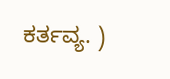ಕರ್ತವ್ಯ. )